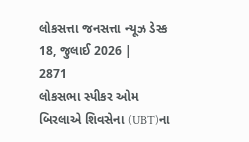લોકસત્તા જનસત્તા ન્યૂઝ ડેસ્ક
18, જુલાઈ 2026 |
2871
લોકસભા સ્પીકર ઓમ બિરલાએ શિવસેના (UBT)ના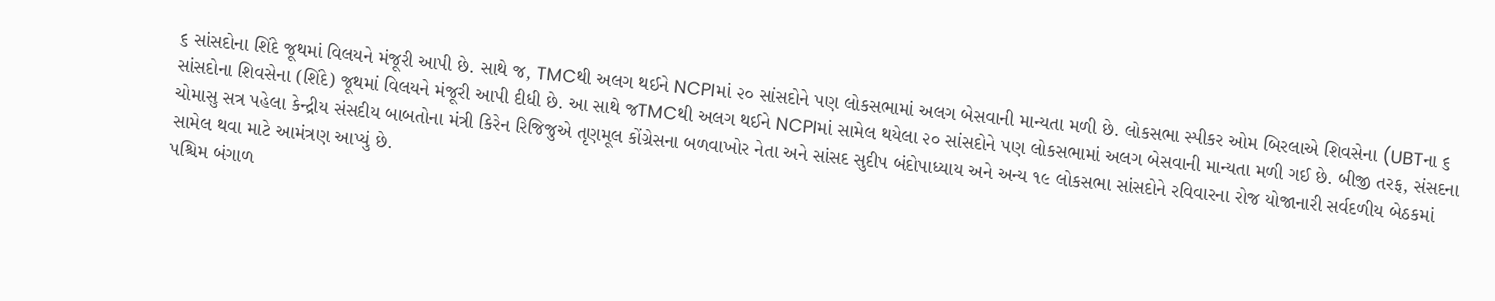૬ સાંસદોના શિંદે જૂથમાં વિલયને મંજૂરી આપી છે. સાથે જ, TMCથી અલગ થઈને NCPIમાં ૨૦ સાંસદોને પણ લોકસભામાં અલગ બેસવાની માન્યતા મળી છે. લોકસભા સ્પીકર ઓમ બિરલાએ શિવસેના (UBTના ૬ સાંસદોના શિવસેના (શિંદે) જૂથમાં વિલયને મંજૂરી આપી દીધી છે. આ સાથે જTMCથી અલગ થઈને NCPIમાં સામેલ થયેલા ૨૦ સાંસદોને પણ લોકસભામાં અલગ બેસવાની માન્યતા મળી ગઈ છે. બીજી તરફ, સંસદના ચોમાસુ સત્ર પહેલા કેન્દ્રીય સંસદીય બાબતોના મંત્રી કિરેન રિજિજુએ તૃણમૂલ કોંગ્રેસના બળવાખોર નેતા અને સાંસદ સુદીપ બંદોપાધ્યાય અને અન્ય ૧૯ લોકસભા સાંસદોને રવિવારના રોજ યોજાનારી સર્વદળીય બેઠકમાં સામેલ થવા માટે આમંત્રણ આપ્યું છે.
પશ્ચિમ બંગાળ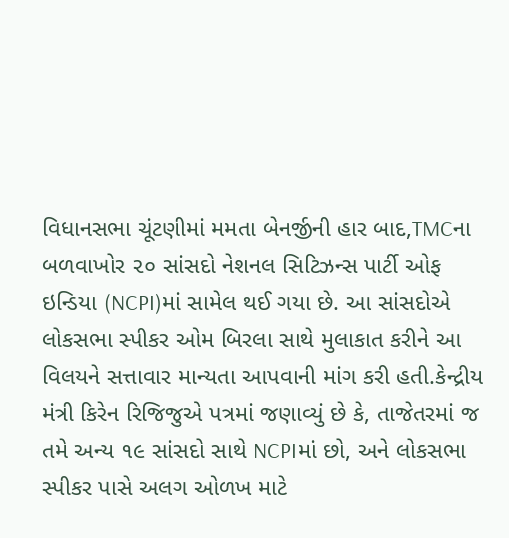વિધાનસભા ચૂંટણીમાં મમતા બેનર્જીની હાર બાદ,TMCના બળવાખોર ૨૦ સાંસદો નેશનલ સિટિઝન્સ પાર્ટી ઓફ ઇન્ડિયા (NCPI)માં સામેલ થઈ ગયા છે. આ સાંસદોએ લોકસભા સ્પીકર ઓમ બિરલા સાથે મુલાકાત કરીને આ વિલયને સત્તાવાર માન્યતા આપવાની માંગ કરી હતી.કેન્દ્રીય મંત્રી કિરેન રિજિજુએ પત્રમાં જણાવ્યું છે કે, તાજેતરમાં જ તમે અન્ય ૧૯ સાંસદો સાથે NCPIમાં છો, અને લોકસભા સ્પીકર પાસે અલગ ઓળખ માટે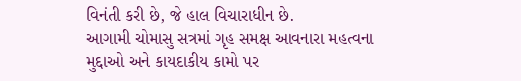વિનંતી કરી છે, જે હાલ વિચારાધીન છે.
આગામી ચોમાસુ સત્રમાં ગૃહ સમક્ષ આવનારા મહત્વના મુદ્દાઓ અને કાયદાકીય કામો પર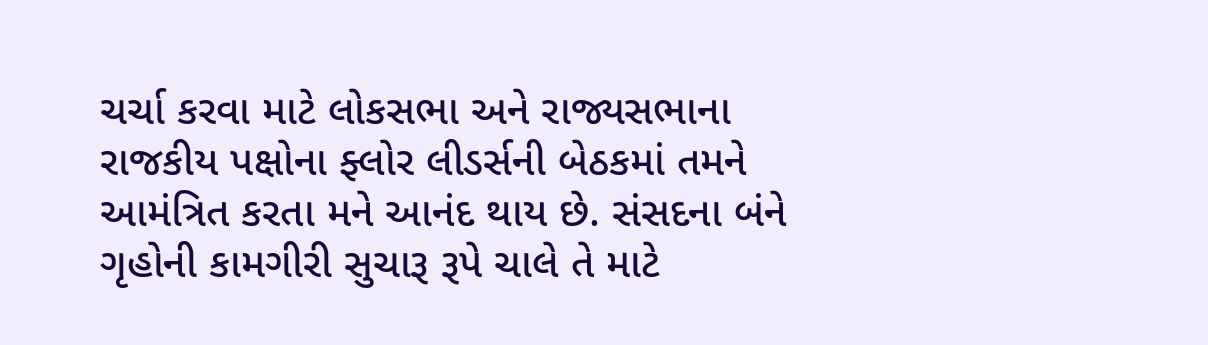ચર્ચા કરવા માટે લોકસભા અને રાજ્યસભાના રાજકીય પક્ષોના ફ્લોર લીડર્સની બેઠકમાં તમને આમંત્રિત કરતા મને આનંદ થાય છે. સંસદના બંને ગૃહોની કામગીરી સુચારૂ રૂપે ચાલે તે માટે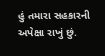હું તમારા સહકારની અપેક્ષા રાખું છું.